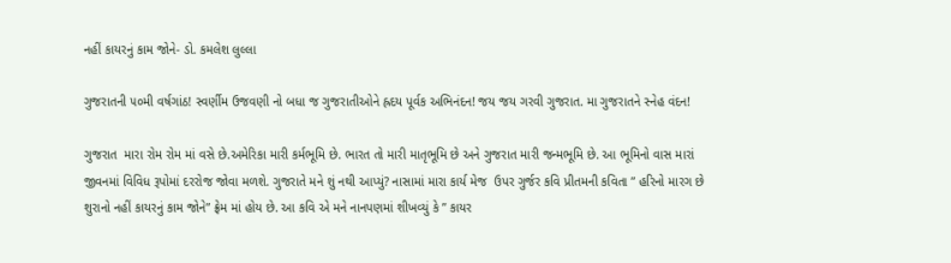નહીં કાયરનું કામ જોને- ડો. કમલેશ લુલ્લા

ગુજરાતની ૫૦મી વર્ષગાંઠ! સ્વર્ણીમ ઉજવણી નો બધા જ ગુજરાતીઓને હ્રદય પૂર્વક અભિનંદન! જય જય ગરવી ગુજરાત. મા ગુજરાતને સ્નેહ વંદન!

ગુજરાત  મારા રોમ રોમ માં વસે છે.અમેરિકા મારી કર્મભૂમિ છે. ભારત તો મારી માતૃભૂમિ છે અને ગુજરાત મારી જન્મભૂમિ છે. આ ભૂમિનો વાસ મારાં જીવનમાં વિવિધ રૂપોમાં દરરોજ જોવા મળશે. ગુજરાતે મને શું નથી આપ્યું? નાસામાં મારા કાર્ય મેજ  ઉપર ગુર્જર કવિ પ્રીતમની કવિતા ” હરિનો મારગ છે શુરાનો નહીં કાયરનું કામ જોને” ફ્રેમ માં હોય છે. આ કવિ એ મને નાનપણમાં શીખવ્યું કે ” કાયર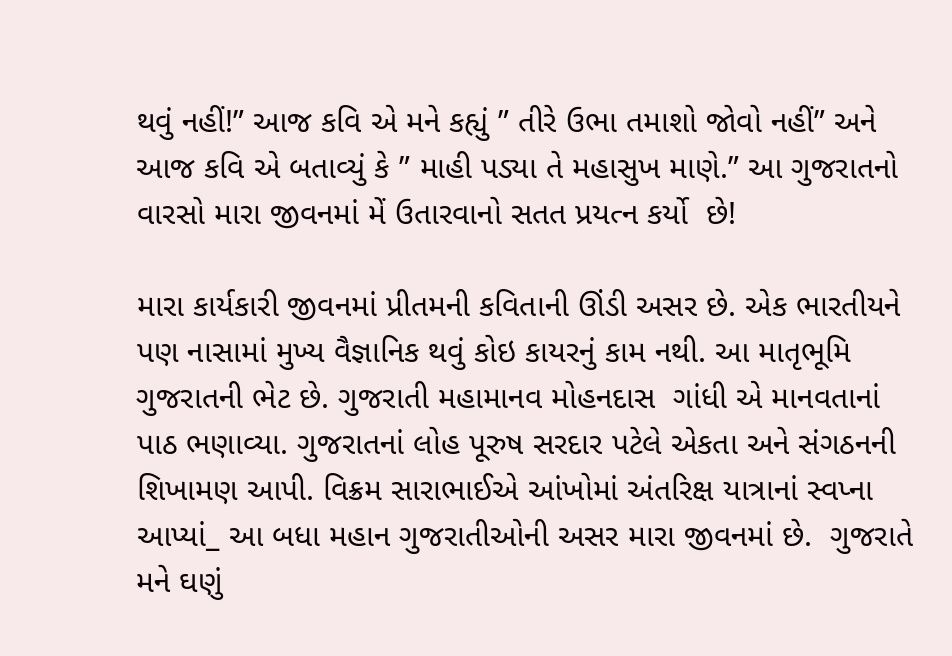થવું નહીં!” આજ કવિ એ મને કહ્યું ” તીરે ઉભા તમાશો જોવો નહીં” અને આજ કવિ એ બતાવ્યું કે ” માહી પડ્યા તે મહાસુખ માણે.” આ ગુજરાતનો વારસો મારા જીવનમાં મેં ઉતારવાનો સતત પ્રયત્ન કર્યો  છે!

મારા કાર્યકારી જીવનમાં પ્રીતમની કવિતાની ઊંડી અસર છે. એક ભારતીયને પણ નાસામાં મુખ્ય વૈજ્ઞાનિક થવું કોઇ કાયરનું કામ નથી. આ માતૃભૂમિ ગુજરાતની ભેટ છે. ગુજરાતી મહામાનવ મોહનદાસ  ગાંધી એ માનવતાનાં પાઠ ભણાવ્યા. ગુજરાતનાં લોહ પૂરુષ સરદાર પટેલે એકતા અને સંગઠનની શિખામણ આપી. વિક્રમ સારાભાઈએ આંખોમાં અંતરિક્ષ યાત્રાનાં સ્વપ્ના આપ્યાં_ આ બધા મહાન ગુજરાતીઓની અસર મારા જીવનમાં છે.  ગુજરાતે મને ઘણું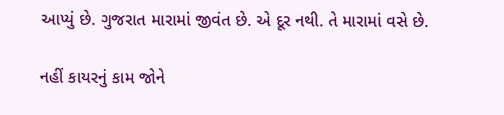આપ્યું છે. ગુજરાત મારામાં જીવંત છે. એ દૂર નથી. તે મારામાં વસે છે.

નહીં કાયરનું કામ જોને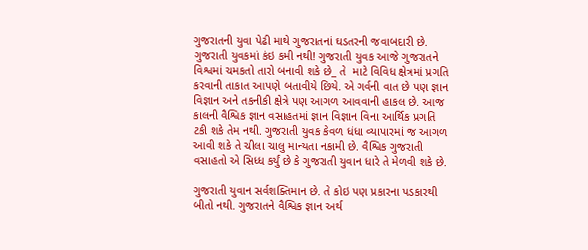ગુજરાતની યુવા પેઢી માથે ગુજરાતનાં ઘડતરની જવાબદારી છે. ગુજરાતી યુવકમાં કંઇ કમી નથી! ગુજરાતી યુવક આજે ગુજરાતને વિશ્વમાં ચમકતો તારો બનાવી શકે છે_ તે  માટે વિવિધ ક્ષેત્રમાં પ્રગતિ કરવાની તાકાત આપણે બતાવીયે છિયે. એ ગર્વની વાત છે પણ જ્ઞાન વિજ્ઞાન અને તકનીકી ક્ષેત્રે પણ આગળ આવવાની હાકલ છે. આજ કાલની વૈશ્વિક જ્ઞાન વસાહતમાં જ્ઞાન વિજ્ઞાન વિના આર્થિક પ્રગતિ ટકી શકે તેમ નથી. ગુજરાતી યુવક કેવળ ધંધા વ્યાપારમાં જ આગળ આવી શકે તે ચીલા ચાલુ માન્યતા નકામી છે. વૈશ્વિક ગુજરાતી વસાહતો એ સિધ્ધ કર્યું છે કે ગુજરાતી યુવાન ધારે તે મેળવી શકે છે.

ગુજરાતી યુવાન સર્વશક્તિમાન છે. તે કોઇ પણ પ્રકારના પડકારથી બીતો નથી. ગુજરાતને વૈશ્વિક જ્ઞાન અર્થ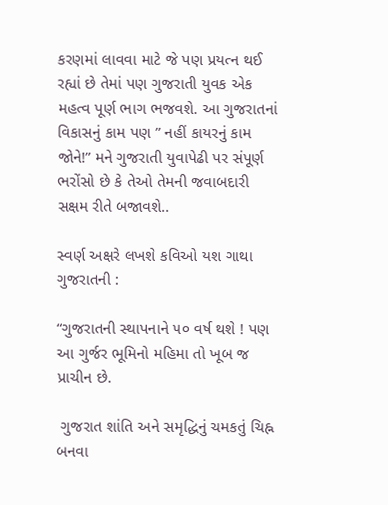કરણમાં લાવવા માટે જે પણ પ્રયત્ન થઈ રહ્યાં છે તેમાં પણ ગુજરાતી યુવક એક મહત્વ પૂર્ણ ભાગ ભજવશે. આ ગુજરાતનાં વિકાસનું કામ પણ ” નહીં કાયરનું કામ જોને!” મને ગુજરાતી યુવાપેઢી પર સંપૂર્ણ ભરોંસો છે કે તેઓ તેમની જવાબદારી સક્ષમ રીતે બજાવશે..

સ્વર્ણ અક્ષરે લખશે કવિઓ યશ ગાથા ગુજરાતની :

“ગુજરાતની સ્થાપનાને ૫૦ વર્ષ થશે ! પણ આ ગુર્જર ભૂમિનો મહિમા તો ખૂબ જ પ્રાચીન છે.

 ગુજરાત શાંતિ અને સમૃદ્ધિનું ચમકતું ચિહ્ન બનવા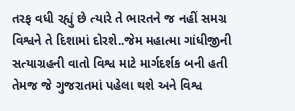તરફ વધી રહ્યું છે ત્યારે તે ભારતને જ નહીં સમગ્ર વિશ્વને તે દિશામાં દોરશે..જેમ મહાત્મા ગાંધીજીની સત્યાગ્રહની વાતો વિશ્વ માટે માર્ગદર્શક બની હતી તેમજ જે ગુજરાતમાં પહેલા થશે અને વિશ્વ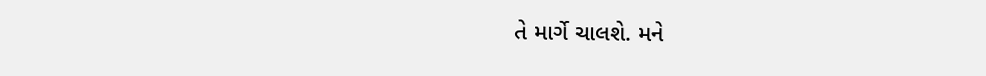તે માર્ગે ચાલશે. મને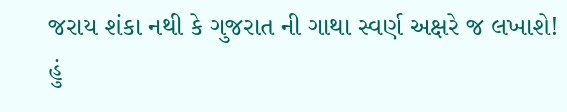જરાય શંકા નથી કે ગુજરાત ની ગાથા સ્વર્ણ અક્ષરે જ લખાશે! હું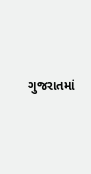ગુજરાતમાં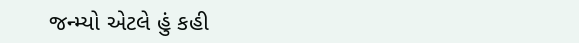જન્મ્યો એટલે હું કહી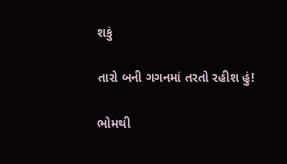શકું

તારો બની ગગનમાં તરતો રહીશ હું!

ભોમથી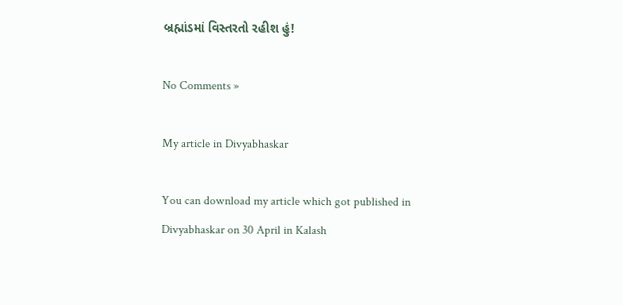બ્રહ્માંડમાં વિસ્તરતો રહીશ હું!

No Comments »

My article in Divyabhaskar

You can download my article which got published in Divyabhaskar on 30 April in Kalash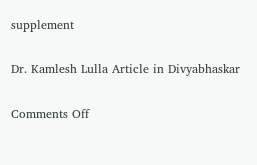supplement

Dr. Kamlesh Lulla Article in Divyabhaskar

Comments Off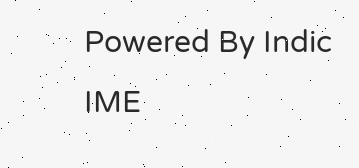Powered By Indic IME